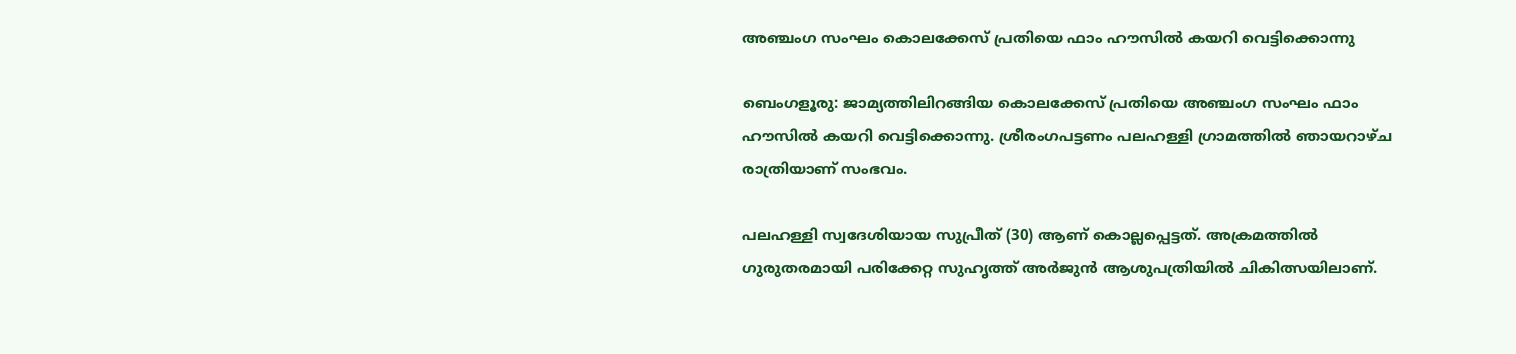അഞ്ചംഗ സംഘം കൊലക്കേസ് പ്രതിയെ ഫാം ഹൗസിൽ കയറി വെട്ടിക്കൊന്നു

ബെംഗളൂരു: ജാമ്യത്തിലിറങ്ങിയ കൊലക്കേസ് പ്രതിയെ അഞ്ചംഗ സംഘം ഫാം ഹൗസിൽ കയറി വെട്ടിക്കൊന്നു. ശ്രീരംഗപട്ടണം പലഹള്ളി ഗ്രാമത്തിൽ ഞായറാഴ്ച രാത്രിയാണ് സംഭവം.

പലഹള്ളി സ്വദേശിയായ സുപ്രീത് (30) ആണ് കൊല്ലപ്പെട്ടത്. അക്രമത്തിൽ ഗുരുതരമായി പരിക്കേറ്റ സുഹൃത്ത് അർജുൻ ആശുപത്രിയിൽ ചികിത്സയിലാണ്.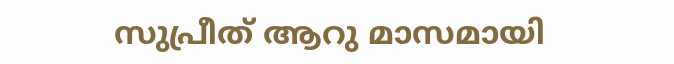സുപ്രീത് ആറു മാസമായി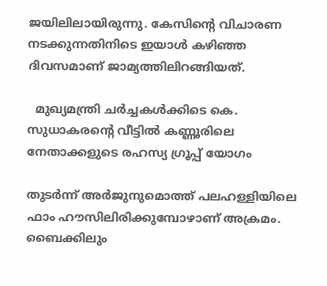ജയിലിലായിരുന്നു. കേസിന്റെ വിചാരണ നടക്കുന്നതിനിടെ ഇയാൾ കഴിഞ്ഞ ദിവസമാണ് ജാമ്യത്തിലിറങ്ങിയത്.

  മുഖ്യമന്ത്രി ചർച്ചകൾക്കിടെ കെ. സുധാകരന്റെ വീട്ടിൽ കണ്ണൂരിലെ നേതാക്കളുടെ രഹസ്യ ഗ്രൂപ്പ് യോഗം

തുടർന്ന് അർജുനുമൊത്ത് പലഹള്ളിയിലെ ഫാം ഹൗസിലിരിക്കുമ്പോഴാണ് അക്രമം. ബൈക്കിലും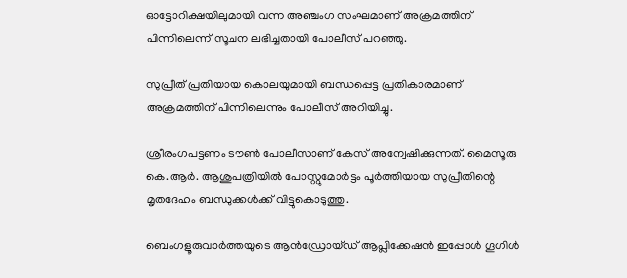ഓട്ടോറിക്ഷയിലുമായി വന്ന അഞ്ചംഗ സംഘമാണ് അക്രമത്തിന് പിന്നിലെന്ന് സൂചന ലഭിച്ചതായി പോലീസ് പറഞ്ഞു.

സുപ്രീത് പ്രതിയായ കൊലയുമായി ബന്ധപ്പെട്ട പ്രതികാരമാണ് അക്രമത്തിന് പിന്നിലെന്നും പോലീസ് അറിയിച്ചു.

ശ്രീരംഗപട്ടണം ടൗൺ പോലീസാണ് കേസ് അന്വേഷിക്കുന്നത്. മൈസൂരു കെ.ആർ. ആശുപത്രിയിൽ പോസ്റ്റുമോർട്ടം പൂർത്തിയായ സുപ്രീതിന്റെ മൃതദേഹം ബന്ധുക്കൾക്ക് വിട്ടുകൊടുത്തു.

ബെംഗളൂരുവാർത്തയുടെ ആൻഡ്രോയ്ഡ് ആപ്ലിക്കേഷൻ ഇപ്പോൾ ഗൂഗിൾ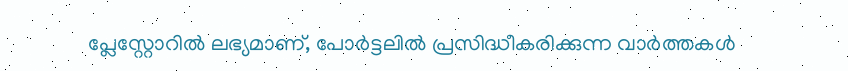പ്ലേസ്റ്റോറിൽ ലഭ്യമാണ്, പോർട്ടലിൽ പ്രസിദ്ധീകരിക്കുന്ന വാർത്തകൾ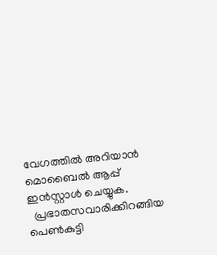വേഗത്തിൽ അറിയാൻ മൊബൈൽ ആപ്പ് ഇൻസ്റ്റാൾ ചെയ്യുക.
  പ്രഭാതസവാരിക്കിറങ്ങിയ പെൺകുട്ടി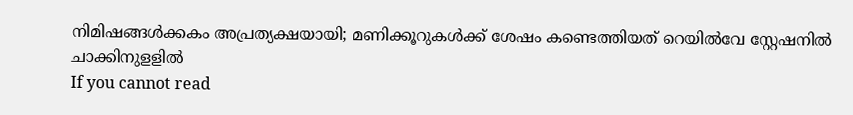നിമിഷങ്ങൾക്കകം അപ്രത്യക്ഷയായി; മണിക്കൂറുകൾക്ക് ശേഷം കണ്ടെത്തിയത് റെയിൽവേ സ്റ്റേഷനിൽ ചാക്കിനുളളിൽ
If you cannot read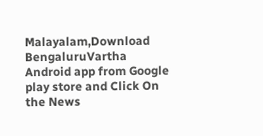Malayalam,Download BengaluruVartha Android app from Google play store and Click On the News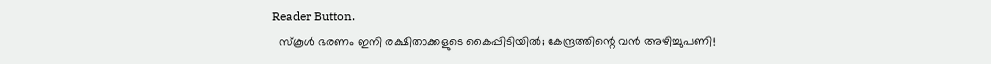Reader Button.
  സ്കൂൾ ഭരണം ഇനി രക്ഷിതാക്കളുടെ കൈപ്പിടിയിൽ; കേന്ദ്രത്തിന്റെ വൻ അഴിച്ചുപണി!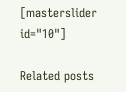[masterslider id="10"]

Related posts